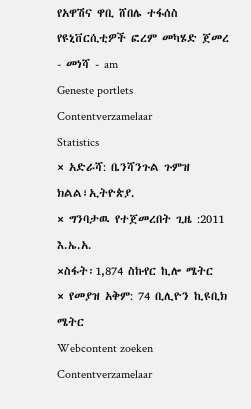የአዋሽና ዋቢ ሸበሌ ተፋሰስ የዩኒቨርሲቲዎች ፎረም መካሄድ ጀመረ - መነሻ - am
Geneste portlets
Contentverzamelaar
Statistics
× አድራሻ: ቤንሻንጉል ጉምዝ ክልል፣ኢትዮጵያ.
× ግንባታዉ የተጀመረበት ጊዜ :2011 እ.ኤ.አ.
×ስፋት፡1,874 ስኩየር ኪሎ ሜትር
× የመያዝ አቅም: 74 ቢሊዮን ኪዩቢክ ሜትር
Webcontent zoeken
Contentverzamelaar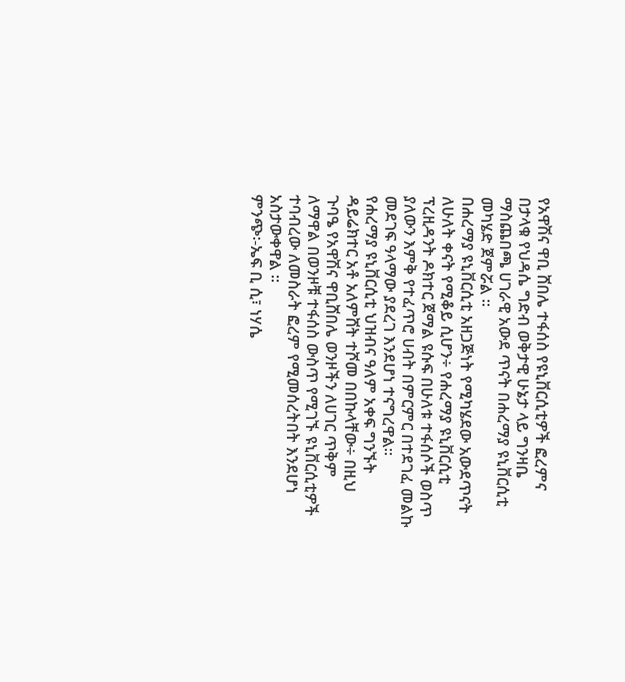የአዋሽና ዋቢ ሸበሌ ተፋሰስ የዩኒቨርሲቲዎች ፎረምና በታላቁ የህዳሴ ግድብ ወቅታዊ ሁኔታ ላይ ግንዛቤ ማስጨበጫ ሀገራዊ አውደ ጥናት በሐረማያ ዩኒቨርሲቲ መካሄድ ጀምሯል ።
በሐረማያ ዩኒቨርሲቲ አዘጋጅነት የሚካሄደው አውደጥናት ለሁለት ቀናት የሚቆይ ሲሆን÷ የሐረማያ ዩኒቨርሲቲ ፕረዚዳንት ዶክተር ጀማል ዩሱፍ በሁለቱ ተፋሰሶች ወስጥ ያለውን እምቅ የተፈጥሮ ሀብት በምርምር በተደገፈ መልኩ መደገፍ ዓላማው ያደረገ እንደሆነ ተናግረዋል፡፡
የሐረማያ ዩኒቨርሲቲ ህዝብና ዓለም አቀፍ ግንኙት ዳይሬክተር አቶ አለምሸት ተሾመ በበኩላቸው÷ በዚህ ጉባዔ የአዋሽና ዋቢሸበሌ ወንዞችን ለሀገር ጥቅም ለማዋል በወንዞቹ ተፋሰስ ውስጥ የሚገኙ ዩኒቨርሲቲዎች ተባብረው ለመስራት ፎረም የሚመሰረትበት እንደሆነ አስታውቀዋል ።
ምንጭ፡-ኤፍ ቢ ሲ፣ ነሃሴ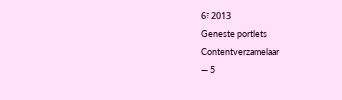6፣ 2013
Geneste portlets
Contentverzamelaar
— 5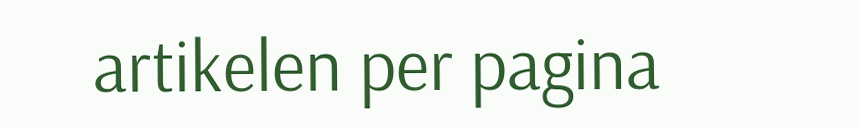artikelen per pagina